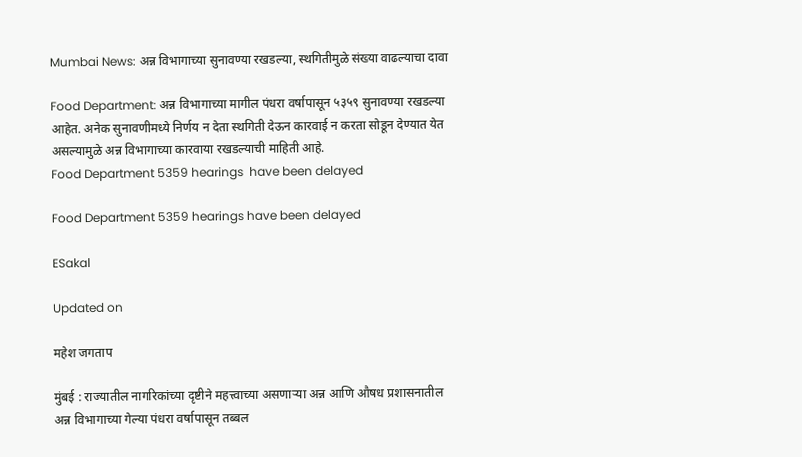Mumbai News: अन्न विभागाच्या सुनावण्या रखडल्या, स्थगितीमुळे संख्या वाढल्याचा दावा

Food Department: अन्न विभागाच्या मागील पंधरा वर्षापासून ५३५९ सुनावण्या रखडल्या आहेत. अनेक सुनावणीमध्ये निर्णय न देता स्थगिती देऊन कारवाई न करता सोडून देण्यात येत असल्यामुळे अन्न विभागाच्या कारवाया रखडल्याची माहिती आहे.
Food Department 5359 hearings  have been delayed

Food Department 5359 hearings have been delayed

ESakal

Updated on

महेश जगताप

मुंबई : राज्यातील नागरिकांच्या दृष्टीने महत्त्वाच्या असणाऱ्या अन्न आणि औषध प्रशासनातील अन्न विभागाच्या गेल्या पंधरा वर्षापासून तब्बल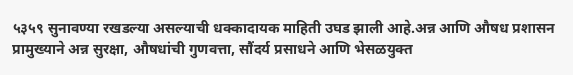५३५९ सुनावण्या रखडल्या असल्याची धक्कादायक माहिती उघड झाली आहे.अन्न आणि औषध प्रशासन प्रामुख्याने अन्न सुरक्षा, औषधांची गुणवत्ता, सौंदर्य प्रसाधने आणि भेसळयुक्त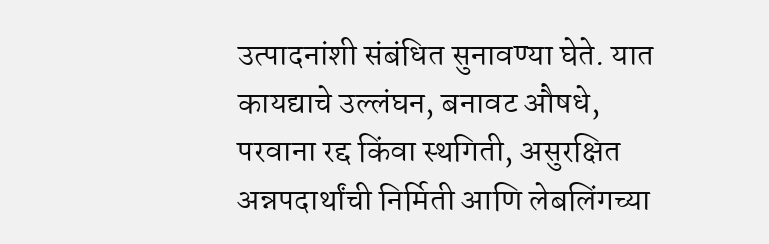उत्पादनांशी संबंधित सुनावण्या घेते. यात कायद्याचे उल्लंघन, बनावट औषधे, परवाना रद्द किंवा स्थगिती, असुरक्षित अन्नपदार्थांची निर्मिती आणि लेबलिंगच्या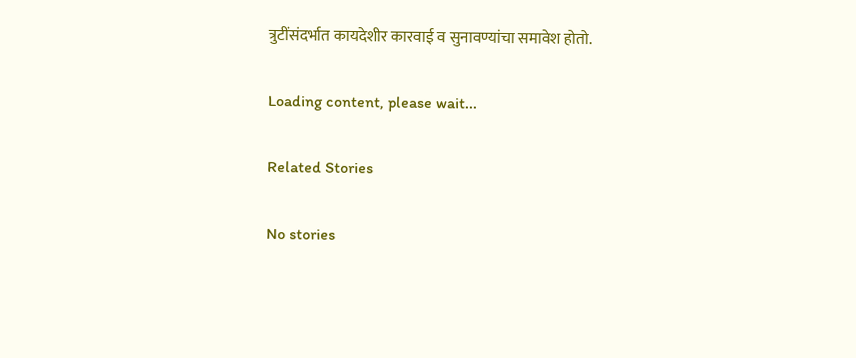त्रुटींसंदर्भात कायदेशीर कारवाई व सुनावण्यांचा समावेश होतो.

Loading content, please wait...

Related Stories

No stories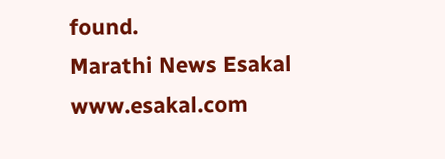found.
Marathi News Esakal
www.esakal.com